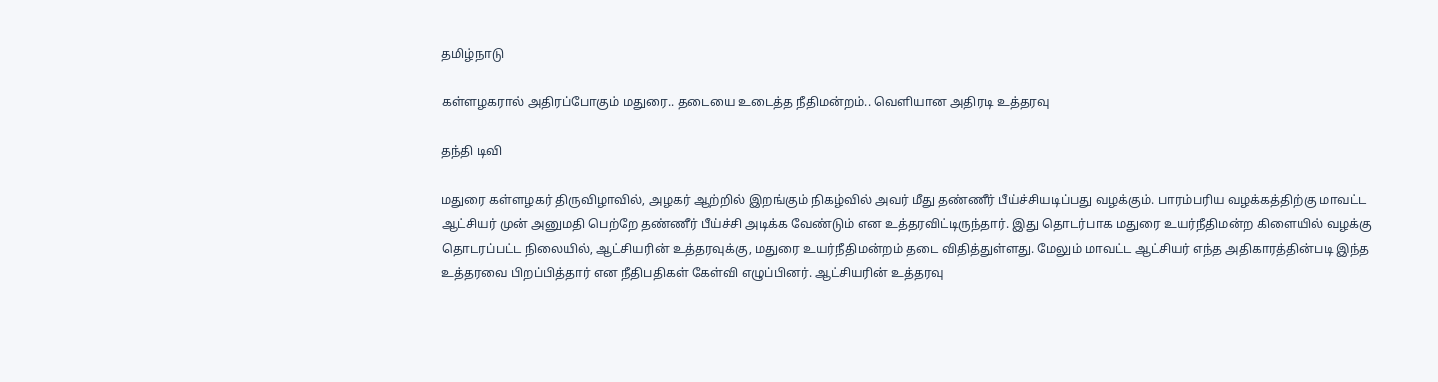தமிழ்நாடு

கள்ளழகரால் அதிரப்போகும் மதுரை.. தடையை உடைத்த நீதிமன்றம்.. வெளியான அதிரடி உத்தரவு

தந்தி டிவி

மதுரை கள்ளழகர் திருவிழாவில், அழகர் ஆற்றில் இறங்கும் நிகழ்வில் அவர் மீது தண்ணீர் பீய்ச்சியடிப்பது வழக்கும். பாரம்பரிய வழக்கத்திற்கு மாவட்ட ஆட்சியர் முன் அனுமதி பெற்றே தண்ணீர் பீய்ச்சி அடிக்க வேண்டும் என உத்தரவிட்டிருந்தார். இது தொடர்பாக மதுரை உயர்நீதிமன்ற கிளையில் வழக்கு தொடரப்பட்ட நிலையில், ஆட்சியரின் உத்தரவுக்கு, மதுரை உயர்நீதிமன்றம் தடை விதித்துள்ளது. மேலும் மாவட்ட ஆட்சியர் எந்த அதிகாரத்தின்படி இந்த உத்தரவை பிறப்பித்தார் என நீதிபதிகள் கேள்வி எழுப்பினர். ஆட்சியரின் உத்தரவு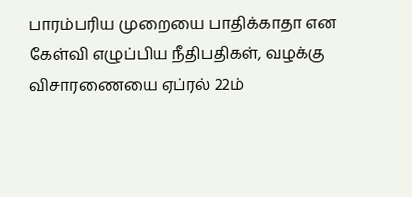பாரம்பரிய முறையை பாதிக்காதா என கேள்வி எழுப்பிய நீதிபதிகள், வழக்கு விசாரணையை ஏப்ரல் 22ம்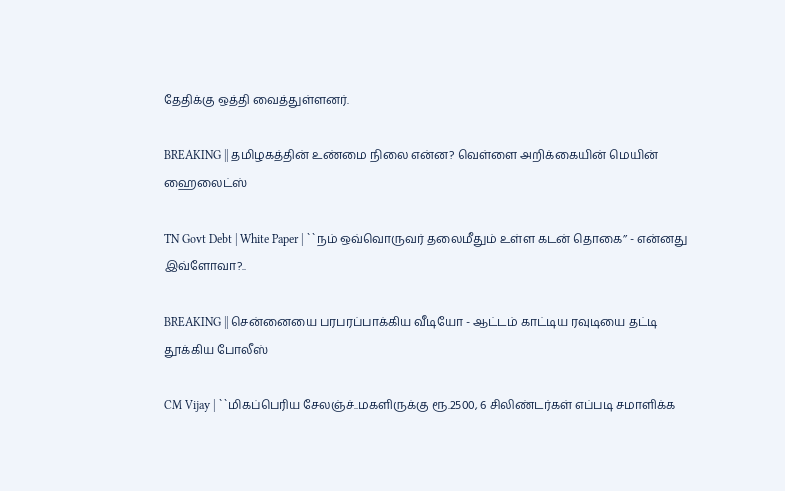தேதிக்கு ஒத்தி வைத்துள்ளனர்.

BREAKING || தமிழகத்தின் உண்மை நிலை என்ன? வெள்ளை அறிக்கையின் மெயின் ஹைலைட்ஸ்

TN Govt Debt | White Paper | ``நம் ஒவ்வொருவர் தலைமீதும் உள்ள கடன் தொகை’’ - என்னது இவ்ளோவா?..

BREAKING || சென்னையை பரபரப்பாக்கிய வீடியோ - ஆட்டம் காட்டிய ரவுடியை தட்டி தூக்கிய போலீஸ்

CM Vijay | ``மிகப்பெரிய சேலஞ்ச்..மகளிருக்கு ரூ.2500, 6 சிலிண்டர்கள் எப்படி சமாளிக்க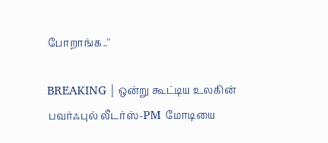போறாங்க..''

BREAKING | ஒன்று கூட்டிய உலகின் பவர்ஃபுல் லீடர்ஸ்-PM மோடியை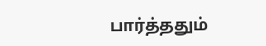பார்த்ததும்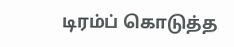டிரம்ப் கொடுத்த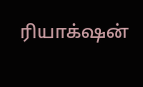ரியாக்‌ஷன்